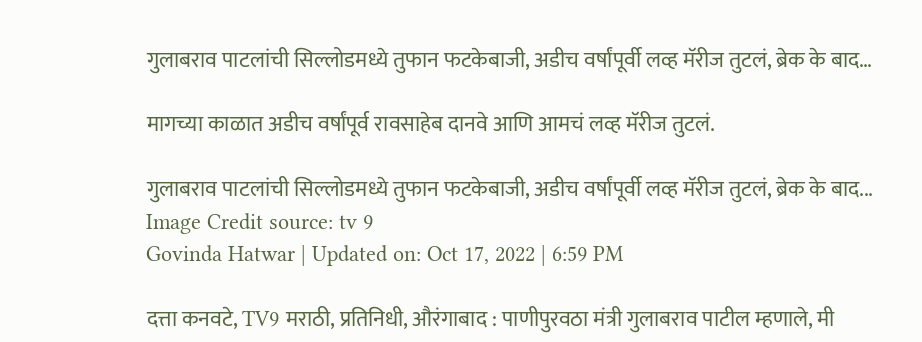गुलाबराव पाटलांची सिल्लोडमध्ये तुफान फटकेबाजी, अडीच वर्षांपूर्वी लव्ह मॅरीज तुटलं, ब्रेक के बाद…

मागच्या काळात अडीच वर्षांपूर्व रावसाहेब दानवे आणि आमचं लव्ह मॅरीज तुटलं.

गुलाबराव पाटलांची सिल्लोडमध्ये तुफान फटकेबाजी, अडीच वर्षांपूर्वी लव्ह मॅरीज तुटलं, ब्रेक के बाद...
Image Credit source: tv 9
Govinda Hatwar | Updated on: Oct 17, 2022 | 6:59 PM

दत्ता कनवटे, TV9 मराठी, प्रतिनिधी, औरंगाबाद : पाणीपुरवठा मंत्री गुलाबराव पाटील म्हणाले, मी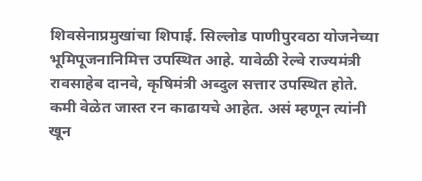शिवसेनाप्रमुखांचा शिपाई. सिल्लोड पाणीपुरवठा योजनेच्या भूमिपूजनानिमित्त उपस्थित आहे. यावेळी रेल्वे राज्यमंत्री रावसाहेब दानवे, कृषिमंत्री अब्दुल सत्तार उपस्थित होते. कमी वेळेत जास्त रन काढायचे आहेत. असं म्हणून त्यांनी खून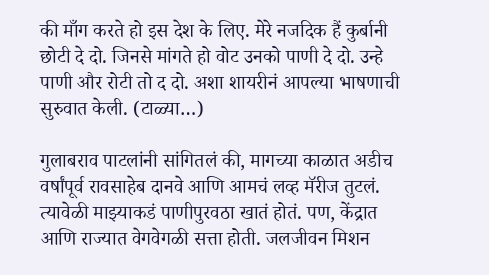की माँग करते हो इस देश के लिए. मेरे नजदिक हैं कुर्बानी छोटी दे दो. जिनसे मांगते हो वोट उनको पाणी दे दो. उन्हे पाणी और रोटी तो द दो. अशा शायरीनं आपल्या भाषणाची सुरुवात केली. (टाळ्या…)

गुलाबराव पाटलांनी सांगितलं की, मागच्या काळात अडीच वर्षांपूर्व रावसाहेब दानवे आणि आमचं लव्ह मॅरीज तुटलं. त्यावेळी माझ्याकडं पाणीपुरवठा खातं होतं. पण, केंद्रात आणि राज्यात वेगवेगळी सत्ता होती. जलजीवन मिशन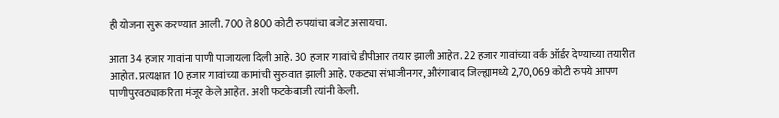ही योजना सुरू करण्यात आली. 700 ते 800 कोटी रुपयांचा बजेट असायचा.

आता 34 हजार गावांना पाणी पाजायला दिली आहे. 30 हजार गावांचे डीपीआर तयार झाली आहेत. 22 हजार गावांच्या वर्क ऑर्डर देण्याच्या तयारीत आहोत. प्रत्यक्षात 10 हजार गावांच्या कामांची सुरुवात झाली आहे. एकट्या संभाजीनगर, औरंगाबाद जिल्ह्यामध्ये 2,70,069 कोटी रुपये आपण पाणीपुरवठ्याकरिता मंजूर केले आहेत. अशी फटकेबाजी त्यांनी केली.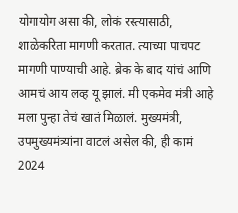योगायोग असा की, लोकं रस्त्यासाठी, शाळेकरिता मागणी करतात. त्याच्या पाचपट मागणी पाण्याची आहे. ब्रेक के बाद यांचं आणि आमचं आय लव्ह यू झालं. मी एकमेव मंत्री आहे मला पुन्हा तेचं खातं मिळालं. मुख्यमंत्री, उपमुख्यमंत्र्यांना वाटलं असेल की, ही कामं 2024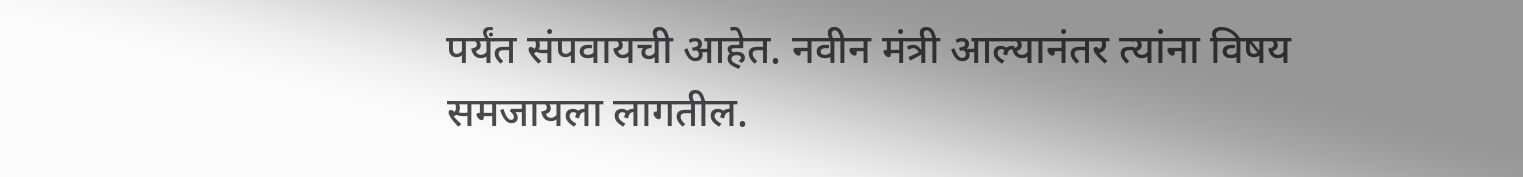पर्यंत संपवायची आहेत. नवीन मंत्री आल्यानंतर त्यांना विषय समजायला लागतील.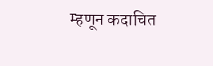म्हणून कदाचित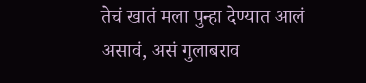तेचं खातं मला पुन्हा देण्यात आलं असावं, असं गुलाबराव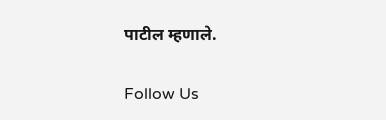पाटील म्हणाले.

Follow Us